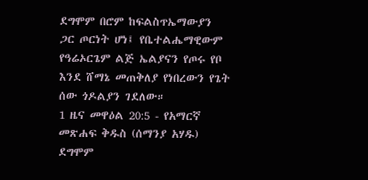ደግሞም በሮም ከፍልስጥኤማውያን ጋር ጦርነት ሆነ፤ የቤተልሔማዊውም የዓሬኦርጌም ልጅ ኤልያናን የጦሩ የቦ እንደ ሸማኔ መጠቅለያ የነበረውን የጌት ሰው ጎዶልያን ገደለው።
1 ዜና መዋዕል 20:5 - የአማርኛ መጽሐፍ ቅዱስ (ሰማንያ አሃዱ) ደግሞም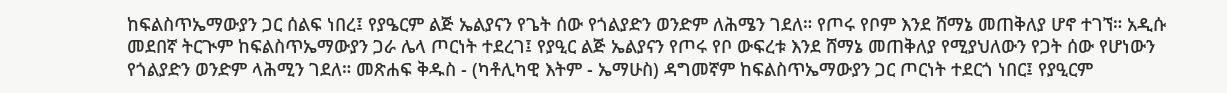ከፍልስጥኤማውያን ጋር ሰልፍ ነበረ፤ የያዔርም ልጅ ኤልያናን የጌት ሰው የጎልያድን ወንድም ለሕሜን ገደለ። የጦሩ የቦም እንደ ሸማኔ መጠቅለያ ሆኖ ተገኘ። አዲሱ መደበኛ ትርጒም ከፍልስጥኤማውያን ጋራ ሌላ ጦርነት ተደረገ፤ የያዒር ልጅ ኤልያናን የጦሩ የቦ ውፍረቱ እንደ ሸማኔ መጠቅለያ የሚያህለውን የጋት ሰው የሆነውን የጎልያድን ወንድም ላሕሚን ገደለ። መጽሐፍ ቅዱስ - (ካቶሊካዊ እትም - ኤማሁስ) ዳግመኛም ከፍልስጥኤማውያን ጋር ጦርነት ተደርጎ ነበር፤ የያዒርም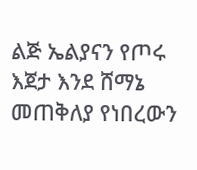ልጅ ኤልያናን የጦሩ እጀታ እንደ ሸማኔ መጠቅለያ የነበረውን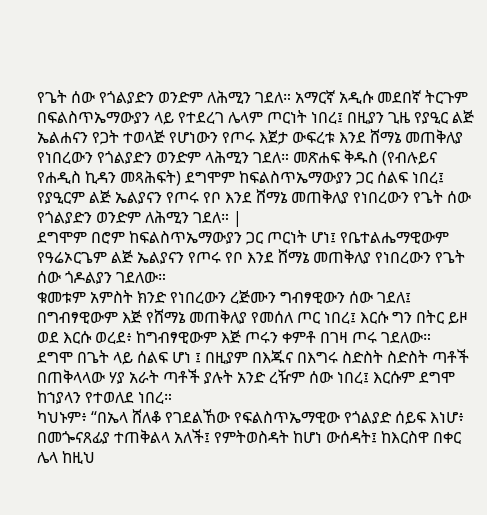የጌት ሰው የጎልያድን ወንድም ለሕሚን ገደለ። አማርኛ አዲሱ መደበኛ ትርጉም በፍልስጥኤማውያን ላይ የተደረገ ሌላም ጦርነት ነበረ፤ በዚያን ጊዜ የያዒር ልጅ ኤልሐናን የጋት ተወላጅ የሆነውን የጦሩ እጀታ ውፍረቱ እንደ ሸማኔ መጠቅለያ የነበረውን የጎልያድን ወንድም ላሕሚን ገደለ። መጽሐፍ ቅዱስ (የብሉይና የሐዲስ ኪዳን መጻሕፍት) ደግሞም ከፍልስጥኤማውያን ጋር ሰልፍ ነበረ፤ የያዒርም ልጅ ኤልያናን የጦሩ የቦ እንደ ሸማኔ መጠቅለያ የነበረውን የጌት ሰው የጎልያድን ወንድም ለሕሚን ገደለ። |
ደግሞም በሮም ከፍልስጥኤማውያን ጋር ጦርነት ሆነ፤ የቤተልሔማዊውም የዓሬኦርጌም ልጅ ኤልያናን የጦሩ የቦ እንደ ሸማኔ መጠቅለያ የነበረውን የጌት ሰው ጎዶልያን ገደለው።
ቁመቱም አምስት ክንድ የነበረውን ረጅሙን ግብፃዊውን ሰው ገደለ፤ በግብፃዊውም እጅ የሸማኔ መጠቅለያ የመሰለ ጦር ነበረ፤ እርሱ ግን በትር ይዞ ወደ እርሱ ወረደ፥ ከግብፃዊውም እጅ ጦሩን ቀምቶ በገዛ ጦሩ ገደለው።
ደግሞ በጌት ላይ ሰልፍ ሆነ ፤ በዚያም በእጁና በእግሩ ስድስት ስድስት ጣቶች በጠቅላላው ሃያ አራት ጣቶች ያሉት አንድ ረዥም ሰው ነበረ፤ እርሱም ደግሞ ከኀያላን የተወለደ ነበረ።
ካህኑም፥ “በኤላ ሸለቆ የገደልኸው የፍልስጥኤማዊው የጎልያድ ሰይፍ እነሆ፥ በመጐናጸፊያ ተጠቅልላ አለች፤ የምትወስዳት ከሆነ ውሰዳት፤ ከእርስዋ በቀር ሌላ ከዚህ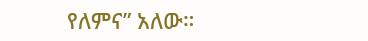የለምና” አለው።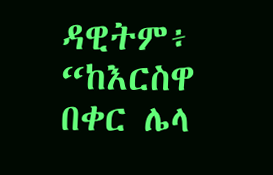ዳዊትም፥ “ከእርስዋ በቀር ሌላ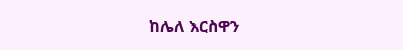ከሌለ እርስዋን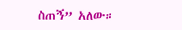ስጠኝ” አለው።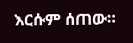እርሱም ሰጠው።